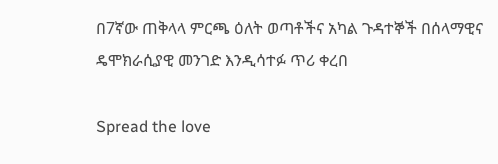በ7ኛው ጠቅላላ ምርጫ ዕለት ወጣቶችና አካል ጉዳተኞች በሰላማዊና ዴሞክራሲያዊ መንገድ እንዲሳተፉ ጥሪ ቀረበ

Spread the love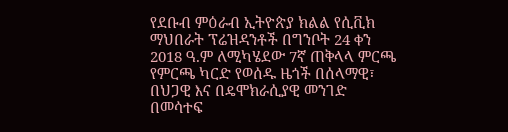የደቡብ ምዕራብ ኢትዮጵያ ክልል የሲቪክ ማህበራት ፕሬዝዳንቶች በግንቦት 24 ቀን 2018 ዓ.ም ለሚካሄደው 7ኛ ጠቅላላ ምርጫ የምርጫ ካርድ የወሰዱ ዜጎች በሰላማዊ፣ በህጋዊ እና በዴሞክራሲያዊ መንገድ በመሳተፍ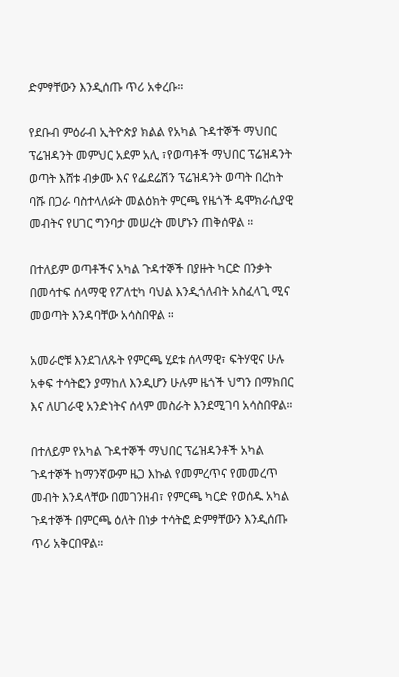ድምፃቸውን እንዲሰጡ ጥሪ አቀረቡ።

የደቡብ ምዕራብ ኢትዮጵያ ክልል የአካል ጉዳተኞች ማህበር ፕሬዝዳንት መምህር አደም አሊ ፣የወጣቶች ማህበር ፕሬዝዳንት ወጣት እሸቱ ብቃሙ እና የፌደሬሽን ፕሬዝዳንት ወጣት በረከት ባሹ በጋራ ባስተላለፉት መልዕክት ምርጫ የዜጎች ዴሞክራሲያዊ መብትና የሀገር ግንባታ መሠረት መሆኑን ጠቅሰዋል ።

በተለይም ወጣቶችና አካል ጉዳተኞች በያዙት ካርድ በንቃት በመሳተፍ ሰላማዊ የፖለቲካ ባህል እንዲጎለብት አስፈላጊ ሚና መወጣት እንዳባቸው አሳስበዋል ።

አመራሮቹ እንደገለጹት የምርጫ ሂደቱ ሰላማዊ፣ ፍትሃዊና ሁሉ አቀፍ ተሳትፎን ያማከለ እንዲሆን ሁሉም ዜጎች ህግን በማክበር እና ለሀገራዊ አንድነትና ሰላም መስራት እንደሚገባ አሳስበዋል።

በተለይም የአካል ጉዳተኞች ማህበር ፕሬዝዳንቶች አካል ጉዳተኞች ከማንኛውም ዜጋ እኩል የመምረጥና የመመረጥ መብት እንዳላቸው በመገንዘብ፣ የምርጫ ካርድ የወሰዱ አካል ጉዳተኞች በምርጫ ዕለት በነቃ ተሳትፎ ድምፃቸውን እንዲሰጡ ጥሪ አቅርበዋል።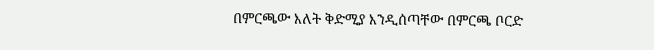በምርጫው እለት ቅድሚያ እንዲሰጣቸው በምርጫ ቦርድ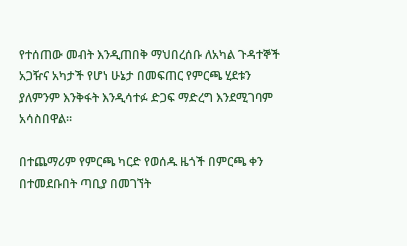የተሰጠው መብት እንዲጠበቅ ማህበረሰቡ ለአካል ጉዳተኞች አጋዥና አካታች የሆነ ሁኔታ በመፍጠር የምርጫ ሂደቱን ያለምንም እንቅፋት እንዲሳተፉ ድጋፍ ማድረግ እንደሚገባም አሳስበዋል።

በተጨማሪም የምርጫ ካርድ የወሰዱ ዜጎች በምርጫ ቀን በተመደቡበት ጣቢያ በመገኘት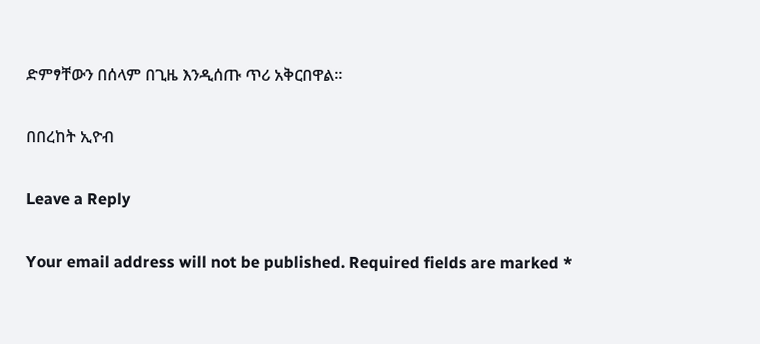ድምፃቸውን በሰላም በጊዜ እንዲሰጡ ጥሪ አቅርበዋል።

በበረከት ኢዮብ

Leave a Reply

Your email address will not be published. Required fields are marked *